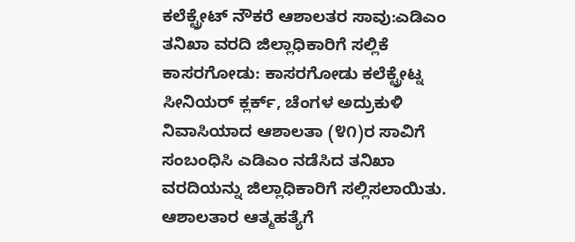ಕಲೆಕ್ಟ್ರೇಟ್ ನೌಕರೆ ಆಶಾಲತರ ಸಾವು:ಎಡಿಎಂ ತನಿಖಾ ವರದಿ ಜಿಲ್ಲಾಧಿಕಾರಿಗೆ ಸಲ್ಲಿಕೆ
ಕಾಸರಗೋಡು: ಕಾಸರಗೋಡು ಕಲೆಕ್ಟ್ರೇಟ್ನ ಸೀನಿಯರ್ ಕ್ಲರ್ಕ್, ಚೆಂಗಳ ಅದ್ರುಕುಳಿ ನಿವಾಸಿಯಾದ ಆಶಾಲತಾ (೪೧)ರ ಸಾವಿಗೆ ಸಂಬಂಧಿಸಿ ಎಡಿಎಂ ನಡೆಸಿದ ತನಿಖಾ ವರದಿಯನ್ನು ಜಿಲ್ಲಾಧಿಕಾರಿಗೆ ಸಲ್ಲಿಸಲಾಯಿತು. ಆಶಾಲತಾರ ಆತ್ಮಹತ್ಯೆಗೆ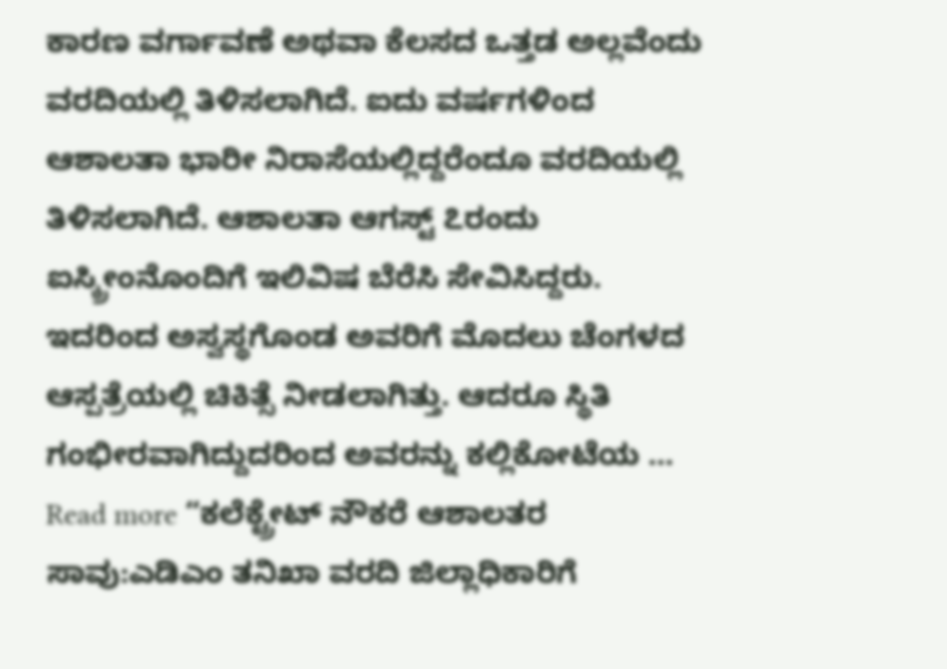ಕಾರಣ ವರ್ಗಾವಣೆ ಅಥವಾ ಕೆಲಸದ ಒತ್ತಡ ಅಲ್ಲವೆಂದು ವರದಿಯಲ್ಲಿ ತಿಳಿಸಲಾಗಿದೆ. ಐದು ವರ್ಷಗಳಿಂದ ಆಶಾಲತಾ ಭಾರೀ ನಿರಾಸೆಯಲ್ಲಿದ್ದರೆಂದೂ ವರದಿಯಲ್ಲಿ ತಿಳಿಸಲಾಗಿದೆ. ಆಶಾಲತಾ ಆಗಸ್ಟ್ ೭ರಂದು ಐಸ್ಕ್ರೀಂನೊಂದಿಗೆ ಇಲಿವಿಷ ಬೆರೆಸಿ ಸೇವಿಸಿದ್ದರು. ಇದರಿಂದ ಅಸ್ವಸ್ಥಗೊಂಡ ಅವರಿಗೆ ಮೊದಲು ಚೆಂಗಳದ ಆಸ್ಪತ್ರೆಯಲ್ಲಿ ಚಿಕಿತ್ಸೆ ನೀಡಲಾಗಿತ್ತು. ಆದರೂ ಸ್ಥಿತಿ ಗಂಭೀರವಾಗಿದ್ದುದರಿಂದ ಅವರನ್ನು ಕಲ್ಲಿಕೋಟೆಯ …
Read more “ಕಲೆಕ್ಟ್ರೇಟ್ ನೌಕರೆ ಆಶಾಲತರ ಸಾವು:ಎಡಿಎಂ ತನಿಖಾ ವರದಿ ಜಿಲ್ಲಾಧಿಕಾರಿಗೆ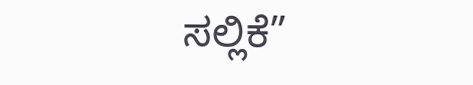ಸಲ್ಲಿಕೆ”